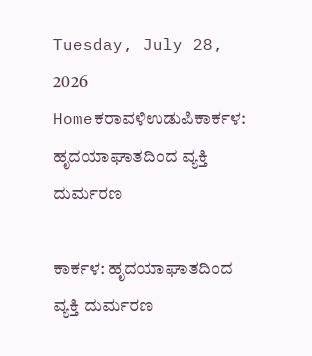Tuesday, July 28, 2026
Homeಕರಾವಳಿಉಡುಪಿಕಾರ್ಕಳ: ಹೃದಯಾಘಾತದಿಂದ ವ್ಯಕ್ತಿ ದುರ್ಮರಣ

ಕಾರ್ಕಳ: ಹೃದಯಾಘಾತದಿಂದ ವ್ಯಕ್ತಿ ದುರ್ಮರಣ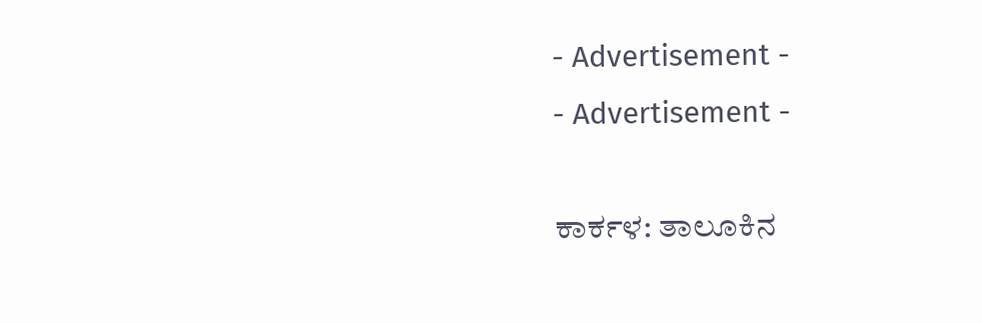- Advertisement -
- Advertisement -

ಕಾರ್ಕಳ: ತಾಲೂಕಿನ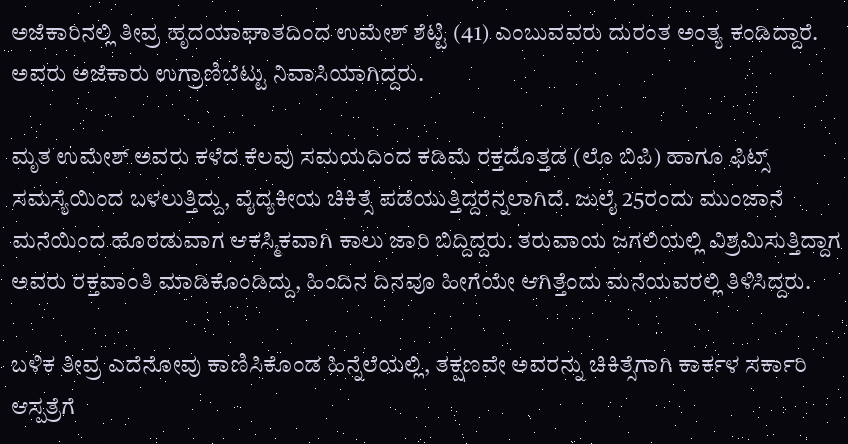ಅಜೆಕಾರಿನಲ್ಲಿ ತೀವ್ರ ಹೃದಯಾಘಾತದಿಂದ ಉಮೇಶ್ ಶೆಟ್ಟಿ (41) ಎಂಬುವವರು ದುರಂತ ಅಂತ್ಯ ಕಂಡಿದ್ದಾರೆ. ಅವರು ಅಜೆಕಾರು ಉಗ್ರಾಣಿಬೆಟ್ಟು ನಿವಾಸಿಯಾಗಿದ್ದರು.

ಮೃತ ಉಮೇಶ್ ಅವರು ಕಳೆದ ಕೆಲವು ಸಮಯದಿಂದ ಕಡಿಮೆ ರಕ್ತದೊತ್ತಡ (ಲೊ ಬಿಪಿ) ಹಾಗೂ ಫಿಟ್ಸ್ ಸಮಸ್ಯೆಯಿಂದ ಬಳಲುತ್ತಿದ್ದು, ವೈದ್ಯಕೀಯ ಚಿಕಿತ್ಸೆ ಪಡೆಯುತ್ತಿದ್ದರೆನ್ನಲಾಗಿದೆ. ಜುಲೈ 25ರಂದು ಮುಂಜಾನೆ ಮನೆಯಿಂದ ಹೊರಡುವಾಗ ಆಕಸ್ಮಿಕವಾಗಿ ಕಾಲು ಜಾರಿ ಬಿದ್ದಿದ್ದರು. ತರುವಾಯ ಜಗಲಿಯಲ್ಲಿ ವಿಶ್ರಮಿಸುತ್ತಿದ್ದಾಗ ಅವರು ರಕ್ತವಾಂತಿ ಮಾಡಿಕೊಂಡಿದ್ದು, ಹಿಂದಿನ ದಿನವೂ ಹೀಗೆಯೇ ಆಗಿತ್ತೆಂದು ಮನೆಯವರಲ್ಲಿ ತಿಳಿಸಿದ್ದರು.

ಬಳಿಕ ತೀವ್ರ ಎದೆನೋವು ಕಾಣಿಸಿಕೊಂಡ ಹಿನ್ನೆಲೆಯಲ್ಲಿ, ತಕ್ಷಣವೇ ಅವರನ್ನು ಚಿಕಿತ್ಸೆಗಾಗಿ ಕಾರ್ಕಳ ಸರ್ಕಾರಿ ಆಸ್ಪತ್ರೆಗೆ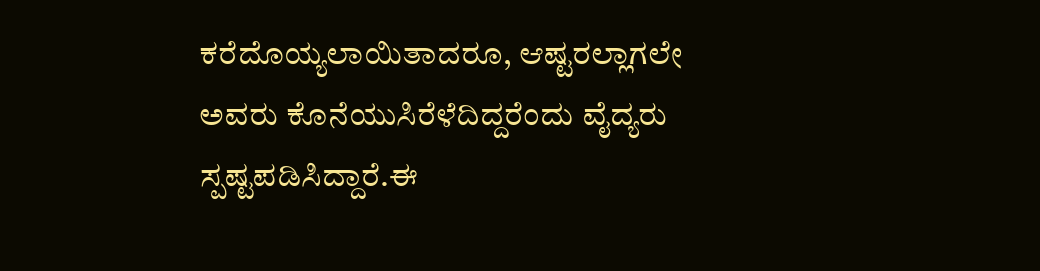ಕರೆದೊಯ್ಯಲಾಯಿತಾದರೂ, ಆಷ್ಟರಲ್ಲಾಗಲೇ ಅವರು ಕೊನೆಯುಸಿರೆಳೆದಿದ್ದರೆಂದು ವೈದ್ಯರು ಸ್ಪಷ್ಟಪಡಿಸಿದ್ದಾರೆ.ಈ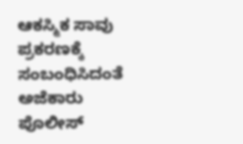ಆಕಸ್ಮಿಕ ಸಾವು ಪ್ರಕರಣಕ್ಕೆ ಸಂಬಂಧಿಸಿದಂತೆ ಅಜೆಕಾರು ಪೊಲೀಸ್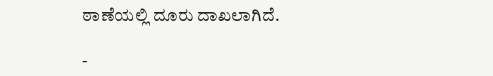ಠಾಣೆಯಲ್ಲಿ ದೂರು ದಾಖಲಾಗಿದೆ.

-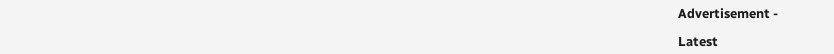Advertisement -

Latest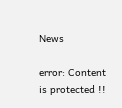News

error: Content is protected !!